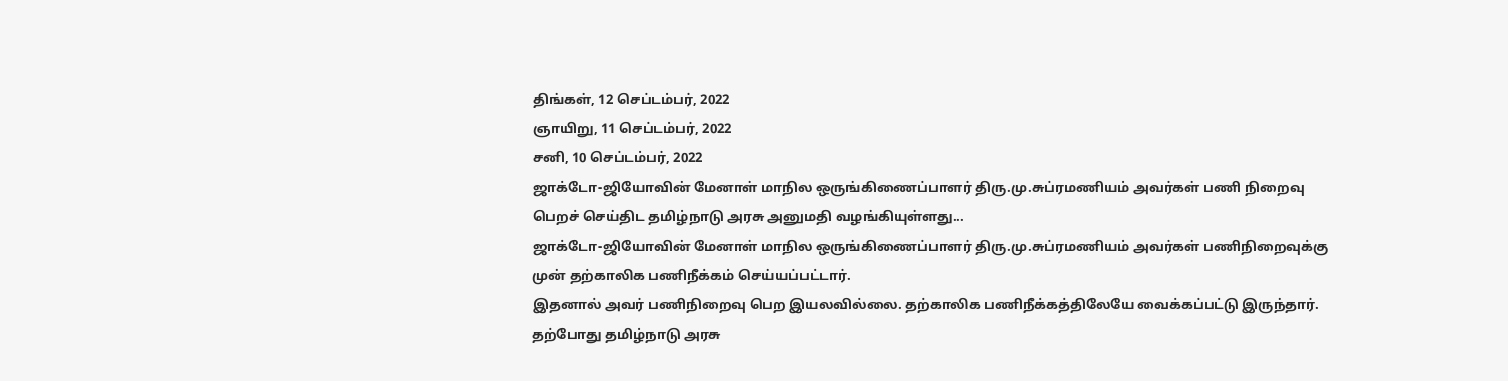திங்கள், 12 செப்டம்பர், 2022
ஞாயிறு, 11 செப்டம்பர், 2022
சனி, 10 செப்டம்பர், 2022
ஜாக்டோ-ஜியோவின் மேனாள் மாநில ஒருங்கிணைப்பாளர் திரு.மு.சுப்ரமணியம் அவர்கள் பணி நிறைவு பெறச் செய்திட தமிழ்நாடு அரசு அனுமதி வழங்கியுள்ளது...
ஜாக்டோ-ஜியோவின் மேனாள் மாநில ஒருங்கிணைப்பாளர் திரு.மு.சுப்ரமணியம் அவர்கள் பணிநிறைவுக்கு முன் தற்காலிக பணிநீக்கம் செய்யப்பட்டார்.
இதனால் அவர் பணிநிறைவு பெற இயலவில்லை. தற்காலிக பணிநீக்கத்திலேயே வைக்கப்பட்டு இருந்தார்.
தற்போது தமிழ்நாடு அரசு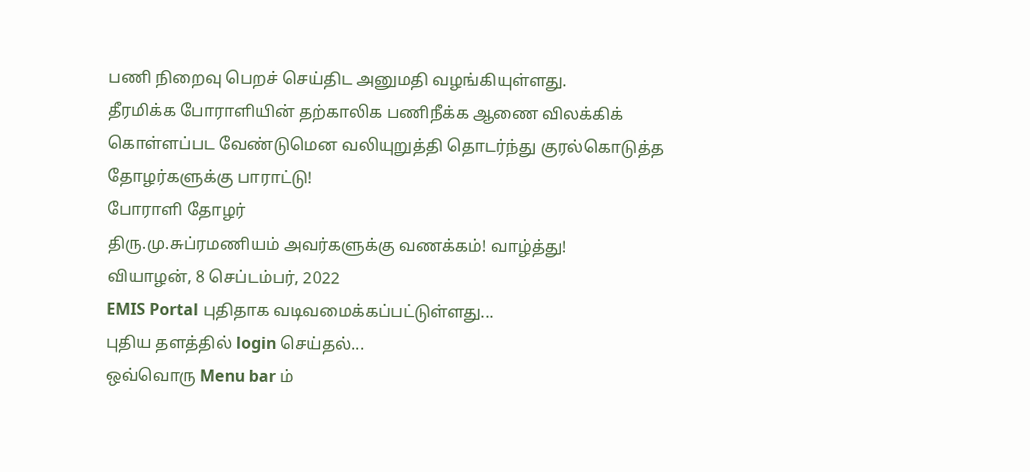பணி நிறைவு பெறச் செய்திட அனுமதி வழங்கியுள்ளது.
தீரமிக்க போராளியின் தற்காலிக பணிநீக்க ஆணை விலக்கிக் கொள்ளப்பட வேண்டுமென வலியுறுத்தி தொடர்ந்து குரல்கொடுத்த தோழர்களுக்கு பாராட்டு!
போராளி தோழர்
திரு.மு.சுப்ரமணியம் அவர்களுக்கு வணக்கம்! வாழ்த்து!
வியாழன், 8 செப்டம்பர், 2022
EMIS Portal புதிதாக வடிவமைக்கப்பட்டுள்ளது...
புதிய தளத்தில் login செய்தல்...
ஒவ்வொரு Menu bar ம்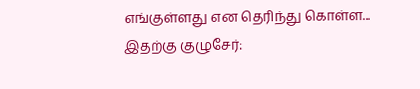எங்குள்ளது என தெரிந்து கொள்ள...
இதற்கு குழுசேர்: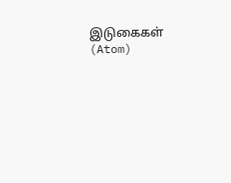இடுகைகள் (Atom)